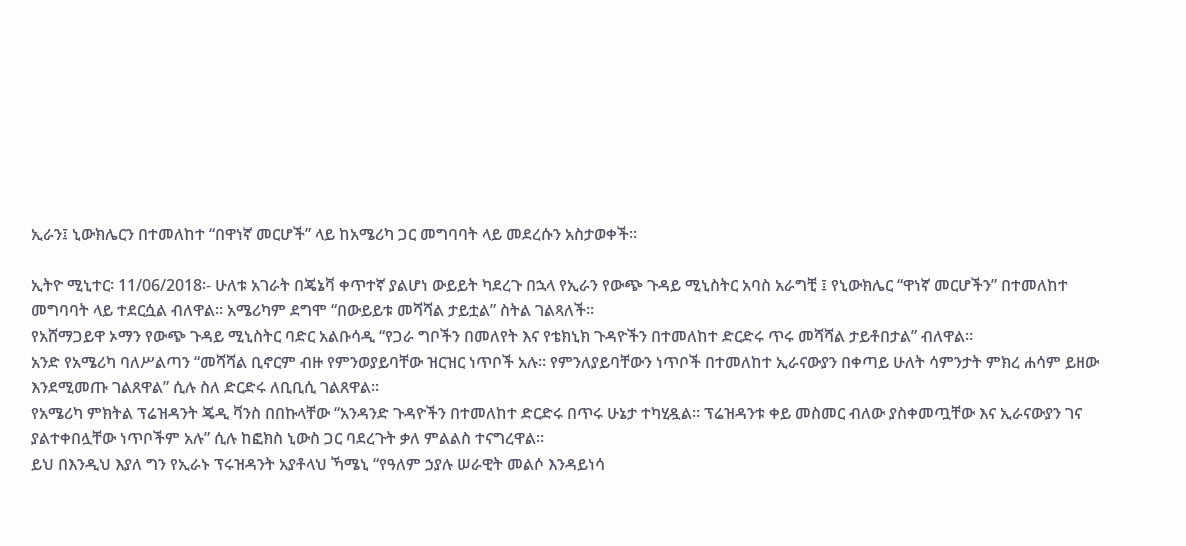ኢራን፤ ኒውክሌርን በተመለከተ “በዋነኛ መርሆች” ላይ ከአሜሪካ ጋር መግባባት ላይ መደረሱን አስታወቀች፡፡

ኢትዮ ሚኒተር፡ 11/06/2018፡- ሁለቱ አገራት በጄኔቫ ቀጥተኛ ያልሆነ ውይይት ካደረጉ በኋላ የኢራን የውጭ ጉዳይ ሚኒስትር አባስ አራግቺ ፤ የኒውክሌር “ዋነኛ መርሆችን” በተመለከተ መግባባት ላይ ተደርሷል ብለዋል። አሜሪካም ደግሞ “በውይይቱ መሻሻል ታይቷል” ስትል ገልጻለች።
የአሸማጋይዋ ኦማን የውጭ ጉዳይ ሚኒስትር ባድር አልቡሳዲ “የጋራ ግቦችን በመለየት እና የቴክኒክ ጉዳዮችን በተመለከተ ድርድሩ ጥሩ መሻሻል ታይቶበታል” ብለዋል።
አንድ የአሜሪካ ባለሥልጣን “መሻሻል ቢኖርም ብዙ የምንወያይባቸው ዝርዝር ነጥቦች አሉ። የምንለያይባቸውን ነጥቦች በተመለከተ ኢራናውያን በቀጣይ ሁለት ሳምንታት ምክረ ሐሳም ይዘው እንደሚመጡ ገልጸዋል” ሲሉ ስለ ድርድሩ ለቢቢሲ ገልጸዋል።
የአሜሪካ ምክትል ፕሬዝዳንት ጄዲ ቫንስ በበኩላቸው “አንዳንድ ጉዳዮችን በተመለከተ ድርድሩ በጥሩ ሁኔታ ተካሂዷል። ፕሬዝዳንቱ ቀይ መስመር ብለው ያስቀመጧቸው እና ኢራናውያን ገና ያልተቀበሏቸው ነጥቦችም አሉ” ሲሉ ከፎክስ ኒውስ ጋር ባደረጉት ቃለ ምልልስ ተናግረዋል።
ይህ በእንዲህ እያለ ግን የኢራኑ ፕሩዝዳንት አያቶላህ ኻሜኒ “የዓለም ኃያሉ ሠራዊት መልሶ እንዳይነሳ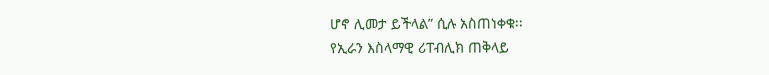ሆኖ ሊመታ ይችላል” ሲሉ አስጠነቀቁ፡፡
የኢራን እስላማዊ ሪፐብሊክ ጠቅላይ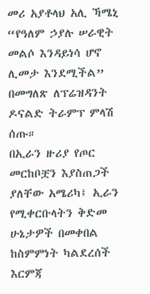መሪ አያቶላህ አሊ ኻሜኒ “የዓለም ኃያሉ ሠራዊት መልሶ እንዳይነሳ ሆኖ ሊመታ እንደሚችል” በመግለጽ ለፕሬዝዳንት ዶናልድ ትራምፕ ምላሽ ሰጡ።
በኢራን ዙሪያ የጦር መርከቦቿን እያስጠጋች ያለቸው አሜሪካ፤ ኢራን የሚቀርቡላትን ቅድመ ሁኔታዎች በመቀበል ከስምምነት ካልደረሰች እርምጃ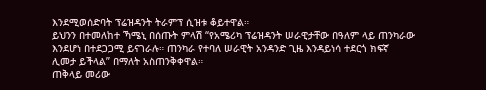እንደሚወሰድባት ፕሬዝዳንት ትራምፕ ሲዝቱ ቆይተዋል።
ይህንን በተመለከተ ኻሜኒ በሰጡት ምላሽ “የአሜሪካ ፕሬዝዳንት ሠራዊታቸው በዓለም ላይ ጠንካራው እንደሆነ በተደጋጋሚ ይናገራሉ። ጠንካራ የተባለ ሠራዊት አንዳንድ ጊዜ እንዳይነሳ ተደርጎ ክፍኛ ሊመታ ይችላል” በማለት አስጠንቅቀዋል።
ጠቅላይ መሪው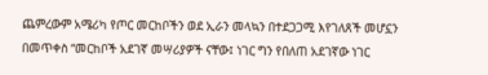ጨምረውም አሜሪካ የጦር መርከቦችን ወደ ኢራን መላኳን በተደጋጋሚ እየገለጸች መሆኗን በመጥቀስ “መርከቦች አደገኛ መሣሪያዎች ናቸው፤ ነገር ግን የበለጠ አደገኛው ነገር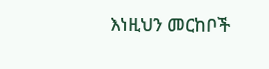እነዚህን መርከቦች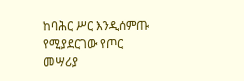ከባሕር ሥር እንዲሰምጡ የሚያደርገው የጦር መሣሪያ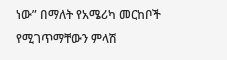ነው” በማለት የአሜሪካ መርከቦች የሚገጥማቸውን ምላሽ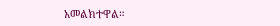አመልክተዋል።